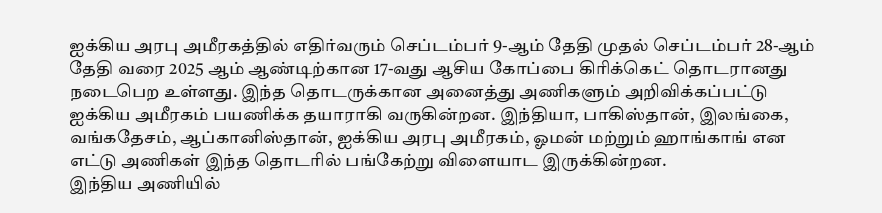ஐக்கிய அரபு அமீரகத்தில் எதிர்வரும் செப்டம்பர் 9-ஆம் தேதி முதல் செப்டம்பர் 28-ஆம் தேதி வரை 2025 ஆம் ஆண்டிற்கான 17-வது ஆசிய கோப்பை கிரிக்கெட் தொடரானது நடைபெற உள்ளது. இந்த தொடருக்கான அனைத்து அணிகளும் அறிவிக்கப்பட்டு ஐக்கிய அமீரகம் பயணிக்க தயாராகி வருகின்றன. இந்தியா, பாகிஸ்தான், இலங்கை, வங்கதேசம், ஆப்கானிஸ்தான், ஐக்கிய அரபு அமீரகம், ஓமன் மற்றும் ஹாங்காங் என எட்டு அணிகள் இந்த தொடரில் பங்கேற்று விளையாட இருக்கின்றன.
இந்திய அணியில்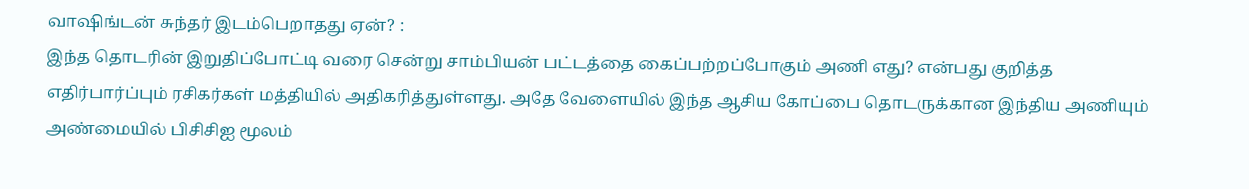வாஷிங்டன் சுந்தர் இடம்பெறாதது ஏன்? :
இந்த தொடரின் இறுதிப்போட்டி வரை சென்று சாம்பியன் பட்டத்தை கைப்பற்றப்போகும் அணி எது? என்பது குறித்த எதிர்பார்ப்பும் ரசிகர்கள் மத்தியில் அதிகரித்துள்ளது. அதே வேளையில் இந்த ஆசிய கோப்பை தொடருக்கான இந்திய அணியும் அண்மையில் பிசிசிஐ மூலம்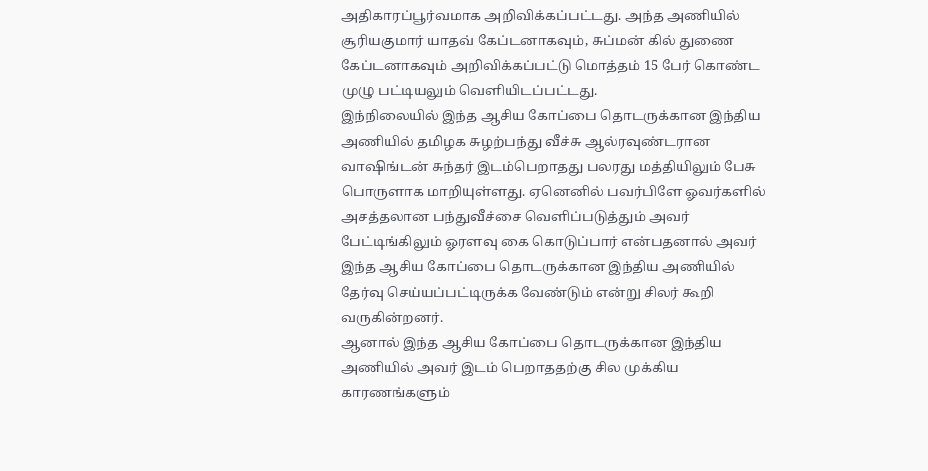அதிகாரப்பூர்வமாக அறிவிக்கப்பட்டது. அந்த அணியில் சூரியகுமார் யாதவ் கேப்டனாகவும், சுப்மன் கில் துணை கேப்டனாகவும் அறிவிக்கப்பட்டு மொத்தம் 15 பேர் கொண்ட முழு பட்டியலும் வெளியிடப்பட்டது.
இந்நிலையில் இந்த ஆசிய கோப்பை தொடருக்கான இந்திய அணியில் தமிழக சுழற்பந்து வீச்சு ஆல்ரவுண்டரான வாஷிங்டன் சுந்தர் இடம்பெறாதது பலரது மத்தியிலும் பேசு பொருளாக மாறியுள்ளது. ஏனெனில் பவர்பிளே ஓவர்களில் அசத்தலான பந்துவீச்சை வெளிப்படுத்தும் அவர் பேட்டிங்கிலும் ஓரளவு கை கொடுப்பார் என்பதனால் அவர் இந்த ஆசிய கோப்பை தொடருக்கான இந்திய அணியில் தேர்வு செய்யப்பட்டிருக்க வேண்டும் என்று சிலர் கூறி வருகின்றனர்.
ஆனால் இந்த ஆசிய கோப்பை தொடருக்கான இந்திய அணியில் அவர் இடம் பெறாததற்கு சில முக்கிய காரணங்களும்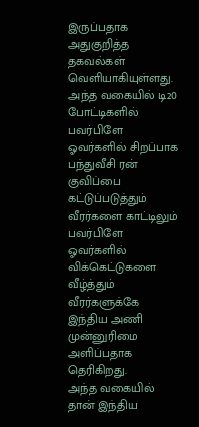இருப்பதாக அதுகுறித்த தகவல்கள் வெளியாகியுள்ளது. அந்த வகையில் டி20 போட்டிகளில் பவர்பிளே ஓவர்களில் சிறப்பாக பந்துவீசி ரன் குவிப்பை கட்டுப்படுத்தும் வீரர்களை காட்டிலும் பவர்பிளே ஓவர்களில் விக்கெட்டுகளை வீழ்த்தும் வீரர்களுக்கே இந்திய அணி முன்னுரிமை அளிப்பதாக தெரிகிறது.
அந்த வகையில் தான் இந்திய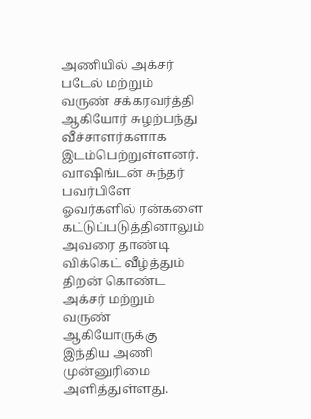அணியில் அக்சர் படேல் மற்றும் வருண் சக்கரவர்த்தி ஆகியோர் சுழற்பந்து வீச்சாளர்களாக இடம்பெற்றுள்ளனர். வாஷிங்டன் சுந்தர் பவர்பிளே ஓவர்களில் ரன்களை கட்டுப்படுத்தினாலும் அவரை தாண்டி விக்கெட் வீழ்த்தும் திறன் கொண்ட அக்சர் மற்றும் வருண் ஆகியோருக்கு இந்திய அணி முன்னுரிமை அளித்துள்ளது.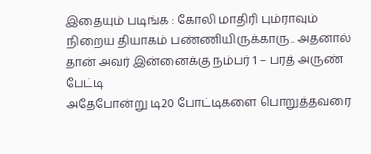இதையும் படிங்க : கோலி மாதிரி பும்ராவும் நிறைய தியாகம் பண்ணியிருக்காரு.. அதனால் தான் அவர் இன்னைக்கு நம்பர் 1 – பரத் அருண் பேட்டி
அதேபோன்று டி20 போட்டிகளை பொறுத்தவரை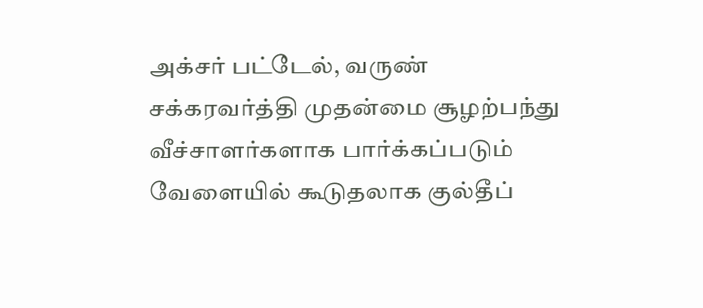அக்சர் பட்டேல், வருண் சக்கரவர்த்தி முதன்மை சூழற்பந்து வீச்சாளர்களாக பார்க்கப்படும் வேளையில் கூடுதலாக குல்தீப்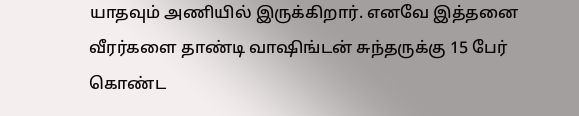யாதவும் அணியில் இருக்கிறார். எனவே இத்தனை வீரர்களை தாண்டி வாஷிங்டன் சுந்தருக்கு 15 பேர் கொண்ட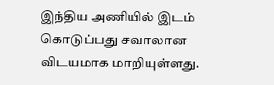இந்திய அணியில் இடம் கொடுப்பது சவாலான விடயமாக மாறியுள்ளது.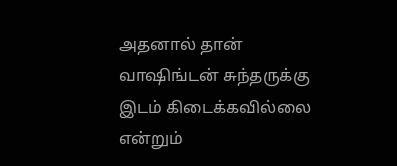அதனால் தான் வாஷிங்டன் சுந்தருக்கு இடம் கிடைக்கவில்லை என்றும்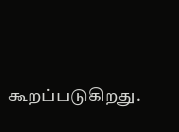கூறப்படுகிறது.